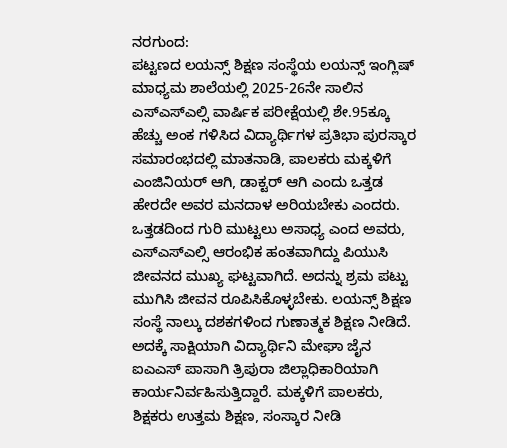ನರಗುಂದ:
ಪಟ್ಟಣದ ಲಯನ್ಸ್ ಶಿಕ್ಷಣ ಸಂಸ್ಥೆಯ ಲಯನ್ಸ್ ಇಂಗ್ಲಿಷ್ ಮಾಧ್ಯಮ ಶಾಲೆಯಲ್ಲಿ 2025-26ನೇ ಸಾಲಿನ ಎಸ್ಎಸ್ಎಲ್ಸಿ ವಾರ್ಷಿಕ ಪರೀಕ್ಷೆಯಲ್ಲಿ ಶೇ.95ಕ್ಕೂ ಹೆಚ್ಚು ಅಂಕ ಗಳಿಸಿದ ವಿದ್ಯಾರ್ಥಿಗಳ ಪ್ರತಿಭಾ ಪುರಸ್ಕಾರ ಸಮಾರಂಭದಲ್ಲಿ ಮಾತನಾಡಿ, ಪಾಲಕರು ಮಕ್ಕಳಿಗೆ ಎಂಜಿನಿಯರ್ ಆಗಿ, ಡಾಕ್ಟರ್ ಆಗಿ ಎಂದು ಒತ್ತಡ ಹೇರದೇ ಅವರ ಮನದಾಳ ಅರಿಯಬೇಕು ಎಂದರು.
ಒತ್ತಡದಿಂದ ಗುರಿ ಮುಟ್ಟಲು ಅಸಾಧ್ಯ ಎಂದ ಅವರು, ಎಸ್ಎಸ್ಎಲ್ಸಿ ಆರಂಭಿಕ ಹಂತವಾಗಿದ್ದು ಪಿಯುಸಿ ಜೀವನದ ಮುಖ್ಯ ಘಟ್ಟವಾಗಿದೆ. ಅದನ್ನು ಶ್ರಮ ಪಟ್ಟು ಮುಗಿಸಿ ಜೀವನ ರೂಪಿಸಿಕೊಳ್ಳಬೇಕು. ಲಯನ್ಸ್ ಶಿಕ್ಷಣ ಸಂಸ್ಥೆ ನಾಲ್ಕು ದಶಕಗಳಿಂದ ಗುಣಾತ್ಮಕ ಶಿಕ್ಷಣ ನೀಡಿದೆ. ಅದಕ್ಕೆ ಸಾಕ್ಷಿಯಾಗಿ ವಿದ್ಯಾರ್ಥಿನಿ ಮೇಘಾ ಜೈನ ಐಎಎಸ್ ಪಾಸಾಗಿ ತ್ರಿಪುರಾ ಜಿಲ್ಲಾಧಿಕಾರಿಯಾಗಿ ಕಾರ್ಯನಿರ್ವಹಿಸುತ್ತಿದ್ದಾರೆ. ಮಕ್ಕಳಿಗೆ ಪಾಲಕರು, ಶಿಕ್ಷಕರು ಉತ್ತಮ ಶಿಕ್ಷಣ, ಸಂಸ್ಕಾರ ನೀಡಿ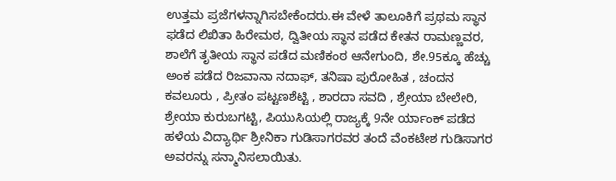ಉತ್ತಮ ಪ್ರಜೆಗಳನ್ನಾಗಿಸಬೇಕೆಂದರು.ಈ ವೇಳೆ ತಾಲೂಕಿಗೆ ಪ್ರಥಮ ಸ್ಥಾನ ಫಡೆದ ಲಿಖಿತಾ ಹಿರೇಮಠ, ದ್ವಿತೀಯ ಸ್ಥಾನ ಪಡೆದ ಕೇತನ ರಾಮಣ್ಣವರ, ಶಾಲೆಗೆ ತೃತೀಯ ಸ್ಥಾನ ಪಡೆದ ಮಣಿಕಂಠ ಆನೇಗುಂದಿ, ಶೇ.95ಕ್ಕೂ ಹೆಚ್ಚು ಅಂಕ ಪಡೆದ ರಿಜವಾನಾ ನದಾಫ್, ತನಿಷಾ ಪುರೋಹಿತ , ಚಂದನ ಕವಲೂರು , ಪ್ರೀತಂ ಪಟ್ಟಣಶೆಟ್ಟಿ , ಶಾರದಾ ಸವದಿ , ಶ್ರೇಯಾ ಬೇಲೇರಿ, ಶ್ರೇಯಾ ಕುರುಬಗಟ್ಟಿ, ಪಿಯುಸಿಯಲ್ಲಿ ರಾಜ್ಯಕ್ಕೆ 9ನೇ ರ್ಯಾಂಕ್ ಪಡೆದ ಹಳೆಯ ವಿದ್ಯಾರ್ಥಿ ಶ್ರೀನಿಕಾ ಗುಡಿಸಾಗರವರ ತಂದೆ ವೆಂಕಟೇಶ ಗುಡಿಸಾಗರ ಅವರನ್ನು ಸನ್ಮಾನಿಸಲಾಯಿತು.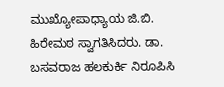ಮುಖ್ಯೋಪಾಧ್ಯಾಯ ಜಿ.ಬಿ. ಹಿರೇಮಠ ಸ್ವಾಗತಿಸಿದರು. ಡಾ. ಬಸವರಾಜ ಹಲಕುರ್ಕಿ ನಿರೂಪಿಸಿ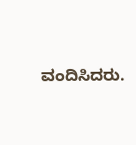ವಂದಿಸಿದರು.